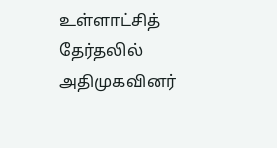உள்ளாட்சித் தேர்தலில் அதிமுகவினர்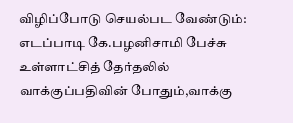விழிப்போடு செயல்பட வேண்டும்: எடப்பாடி கே.பழனிசாமி பேச்சு
உள்ளாட்சித் தேர்தலில் வாக்குப்பதிவின் போதும்,வாக்கு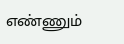எண்ணும்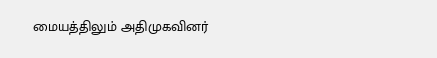மையத்திலும் அதிமுகவினர்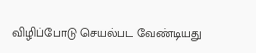விழிப்போடு செயல்பட வேண்டியது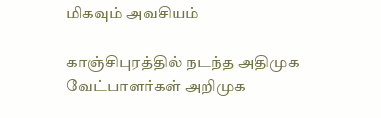மிகவும் அவசியம்

காஞ்சிபுரத்தில் நடந்த அதிமுக வேட்பாளர்கள் அறிமுக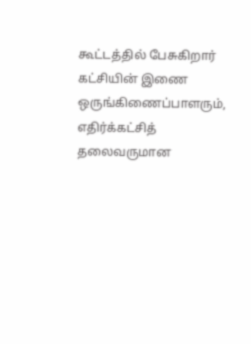கூட்டத்தில் பேசுகிறார் கட்சியின் இணை ஒருங்கிணைப்பாளரும், எதிர்க்கட்சித் தலைவருமான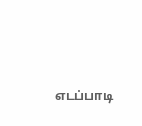எடப்பாடி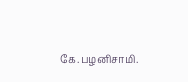கே.பழனிசாமி.